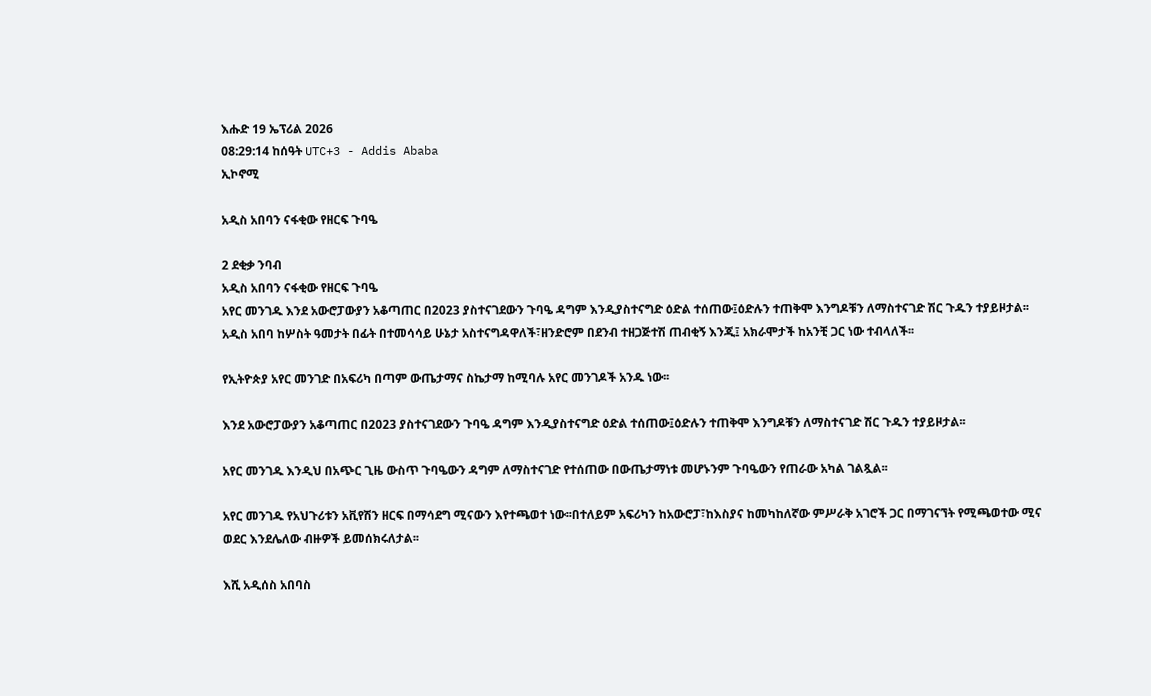እሑድ 19 ኤፕሪል 2026
08:29:14 ከሰዓት UTC+3 - Addis Ababa
ኢኮኖሚ

አዲስ አበባን ናፋቂው የዘርፍ ጉባዔ

2 ደቂቃ ንባብ
አዲስ አበባን ናፋቂው የዘርፍ ጉባዔ
አየር መንገዱ እንደ አውሮፓውያን አቆጣጠር በ2023 ያስተናገደውን ጉባዔ ዳግም እንዲያስተናግድ ዕድል ተሰጠው፤ዕድሉን ተጠቅሞ እንግዶቹን ለማስተናገድ ሽር ጉዱን ተያይዞታል፡፡
አዲስ አበባ ከሦስት ዓመታት በፊት በተመሳሳይ ሁኔታ አስተናግዳዋለች፣ዘንድሮም በደንብ ተዘጋጅተሽ ጠብቂኝ እንጂ፤ አክራሞታች ከአንቺ ጋር ነው ተብላለች፡፡

የኢትዮጵያ አየር መንገድ በአፍሪካ በጣም ውጤታማና ስኬታማ ከሚባሉ አየር መንገዶች አንዱ ነው፡፡

እንደ አውሮፓውያን አቆጣጠር በ2023 ያስተናገደውን ጉባዔ ዳግም እንዲያስተናግድ ዕድል ተሰጠው፤ዕድሉን ተጠቅሞ እንግዶቹን ለማስተናገድ ሽር ጉዱን ተያይዞታል፡፡

አየር መንገዱ እንዲህ በአጭር ጊዜ ውስጥ ጉባዔውን ዳግም ለማስተናገድ የተሰጠው በውጤታማነቱ መሆኑንም ጉባዔውን የጠራው አካል ገልጿል፡፡

አየር መንገዱ የአህጉሪቱን አቪየሽን ዘርፍ በማሳደግ ሚናውን እየተጫወተ ነው፡፡በተለይም አፍሪካን ከአውሮፓ፣ከእስያና ከመካከለኛው ምሥራቅ አገሮች ጋር በማገናኘት የሚጫወተው ሚና ወደር እንደሌለው ብዙዎች ይመሰክሩለታል፡፡

እሺ አዲሰስ አበባስ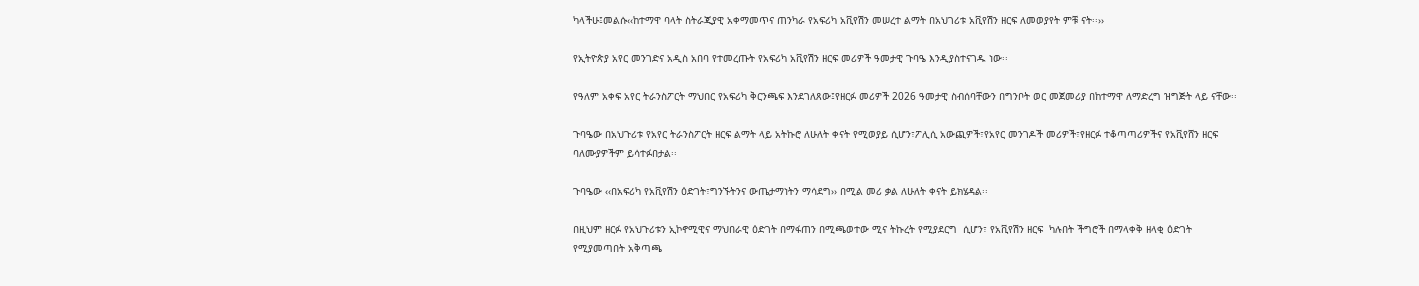ካላችሁ፤መልሱ‹‹ከተማዋ ባላት ስትራጂያዊ አቀማመጥና ጠንካራ የአፍሪካ አቪየሽን መሠረተ ልማት በአህገሪቱ አቪየሽን ዘርፍ ለመወያየት ምቹ ናት፡፡››

የኢትዮጵያ አየር መንገድና አዲስ አበባ የተመረጡት የአፍሪካ አቪየሽን ዘርፍ መሪዎች ዓመታዊ ጉባዔ እንዲያስተናገዱ ነው፡፡

የዓለም አቀፍ አየር ትራንስፖርት ማህበር የአፍሪካ ቅርንጫፍ እንደገለጸው፤የዘርፉ መሪዎች 2026 ዓመታዊ ስብሰባቸውን በግንቦት ወር መጀመሪያ በከተማዋ ለማድረግ ዝግጅት ላይ ናቸው፡፡

ጉባዔው በአህጉሪቱ የአየር ትራንስፖርት ዘርፍ ልማት ላይ አትኩሮ ለሁለት ቀናት የሚወያይ ሲሆን፣ፖሊሲ አውጪዎች፣የአየር መንገዶች መሪዎች፣የዘርፉ ተቆጣጣሪዎችና የአቪየሸን ዘርፍ ባለሙያዎችም ይሳተፉበታል፡፡

ጉባዔው ‹‹በአፍሪካ የአቪየሽን ዕድገት፣ግንኙትንና ውጤታማነትን ማሳደግ›› በሚል መሪ ቃል ለሁለት ቀናት ይክሄዳል፡፡

በዚህም ዘርፉ የአህጉሪቱን ኢኮኖሚዊና ማህበራዊ ዕድገት በማፋጠን በሚጫወተው ሚና ትኩረት የሚያደርግ  ሲሆን፣ የአቪየሽን ዘርፍ  ካሉበት ችግሮች በማላቀቅ ዘላቂ ዕድገት የሚያመጣበት አቅጣጫ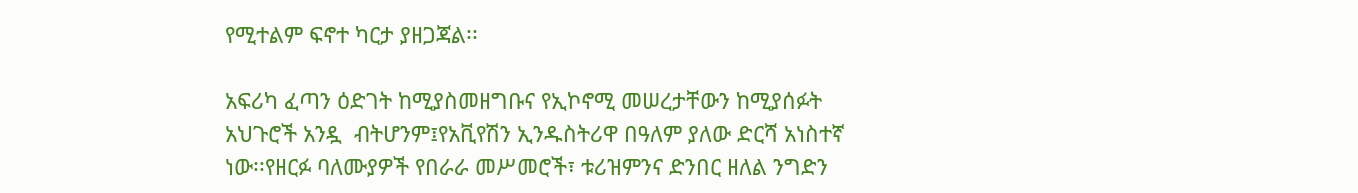የሚተልም ፍኖተ ካርታ ያዘጋጃል፡፡

አፍሪካ ፈጣን ዕድገት ከሚያስመዘግቡና የኢኮኖሚ መሠረታቸውን ከሚያሰፉት አህጉሮች አንዷ  ብትሆንም፤የአቪየሽን ኢንዱስትሪዋ በዓለም ያለው ድርሻ አነስተኛ ነው፡፡የዘርፉ ባለሙያዎች የበራራ መሥመሮች፣ ቱሪዝምንና ድንበር ዘለል ንግድን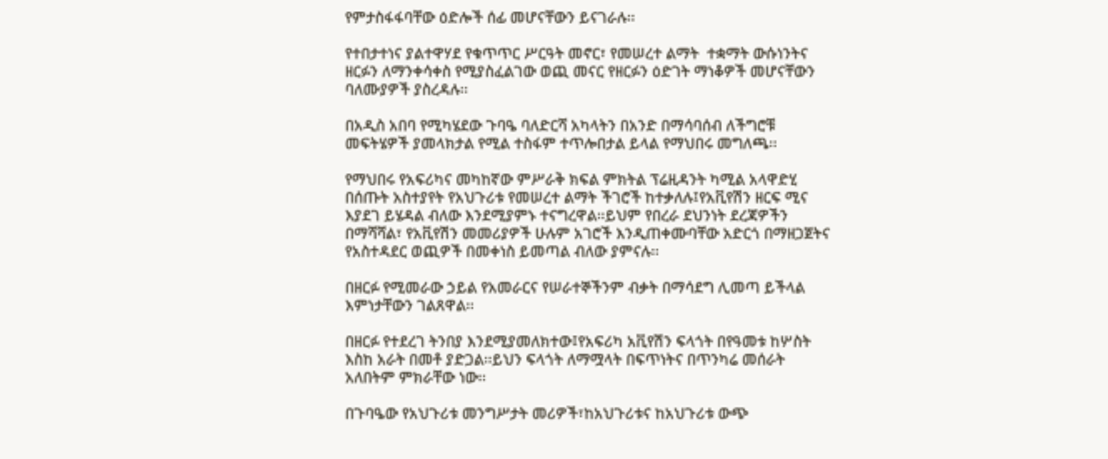የምታስፋፋባቸው ዕድሎች ሰፊ መሆናቸውን ይናገራሉ፡፡

የተበታተነና ያልተዋሃደ የቁጥጥር ሥርዓት መኖር፣ የመሠረተ ልማት  ተቋማት ውሱነንትና ዘርፉን ለማንቀሳቀስ የሚያስፈልገው ወጪ መናር የዘርፉን ዕድገት ማነቆዎች መሆናቸውን ባለሙያዎች ያስረዳሉ፡፡

በአዲስ አበባ የሚካሄደው ጉባዔ ባለድርሻ አካላትን በአንድ በማሳባሰብ ለችግሮቹ መፍትሄዎች ያመላክታል የሚል ተስፋም ተጥሎበታል ይላል የማህበሩ መግለጫ፡፡

የማህበሩ የአፍሪካና መካከኛው ምሥራቅ ክፍል ምክትል ፕሬዚዳንት ካሚል አላዋድሂ በሰጡት አስተያየት የአህጉሪቱ የመሠረተ ልማት ችገሮች ከተቃለሉ፤የአቪየሽን ዘርፍ ሚና እያደገ ይሄዳል ብለው እንደሚያምኑ ተናግረዋል፡፡ይህም የበረራ ደህንነት ደረጃዎችን በማሻሻል፣ የአቪየሽን መመሪያዎች ሁሉም አገሮች እንዲጠቀሙባቸው አድርጎ በማዘጋጀትና የአስተዳደር ወጪዎች በመቀነስ ይመጣል ብለው ያምናሉ፡፡

በዘርፉ የሚመራው ኃይል የአመራርና የሠራተኞችንም ብቃት በማሳደግ ሊመጣ ይችላል እምነታቸውን ገልጸዋል፡፡

በዘርፉ የተደረገ ትንበያ እንደሚያመለክተው፤የአፍሪካ አቪየሽን ፍላጎት በየዓመቱ ከሦስት እስከ አራት በመቶ ያድጋል፡፡ይህን ፍላጎት ለማሟላት በፍጥነትና በጥንካሬ መሰራት አለበትም ምክራቸው ነው፡፡

በጉባዔው የአህጉሪቱ መንግሥታት መሪዎች፣ከአህጉሪቱና ከአህጉሪቱ ውጭ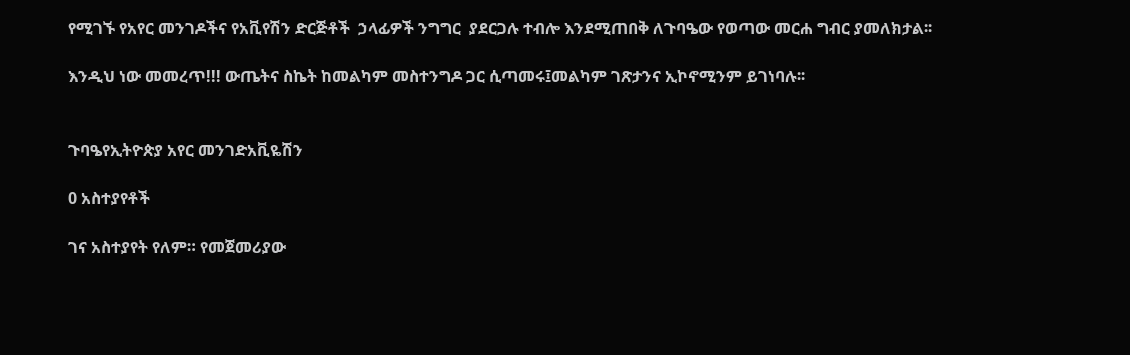የሚገኙ የአየር መንገዶችና የአቪየሽን ድርጅቶች  ኃላፊዎች ንግግር  ያደርጋሉ ተብሎ እንደሚጠበቅ ለጉባዔው የወጣው መርሐ ግብር ያመለክታል፡፡

እንዲህ ነው መመረጥ!!! ውጤትና ስኬት ከመልካም መስተንግዶ ጋር ሲጣመሩ፤መልካም ገጽታንና ኢኮኖሚንም ይገነባሉ፡፡


ጉባዔየኢትዮጵያ አየር መንገድአቪዬሽን

0 አስተያየቶች

ገና አስተያየት የለም። የመጀመሪያው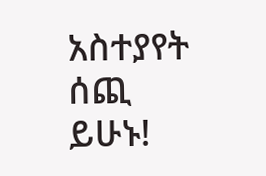አስተያየት ሰጪ ይሁኑ!